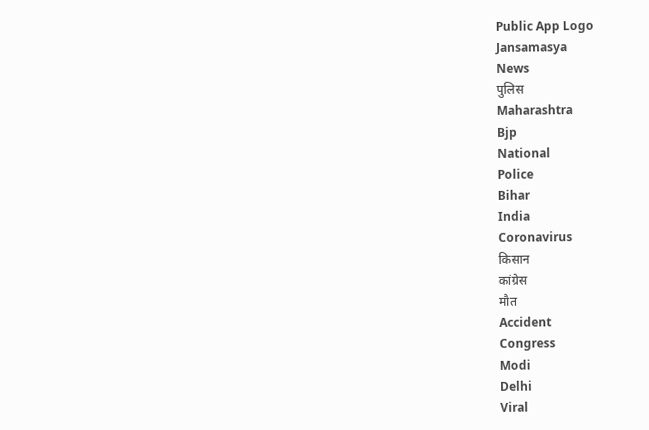Public App Logo
Jansamasya
News
पुलिस
Maharashtra
Bjp
National
Police
Bihar
India
Coronavirus
किसान
कांग्रेस
मौत
Accident
Congress
Modi
Delhi
Viral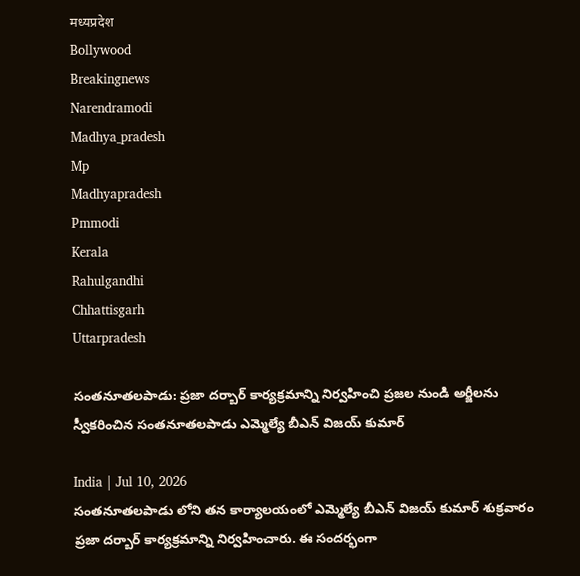मध्यप्रदेश
Bollywood
Breakingnews
Narendramodi
Madhya_pradesh
Mp
Madhyapradesh
Pmmodi
Kerala
Rahulgandhi
Chhattisgarh
Uttarpradesh

సంతనూతలపాడు: ప్రజా దర్బార్ కార్యక్రమాన్ని నిర్వహించి ప్రజల నుండి అర్జీలను స్వీకరించిన సంతనూతలపాడు ఎమ్మెల్యే బీఎన్ విజయ్ కుమార్

India | Jul 10, 2026
సంతనూతలపాడు లోని తన కార్యాలయంలో ఎమ్మెల్యే బీఎన్ విజయ్ కుమార్ శుక్రవారం ప్రజా దర్బార్ కార్యక్రమాన్ని నిర్వహించారు. ఈ సందర్భంగా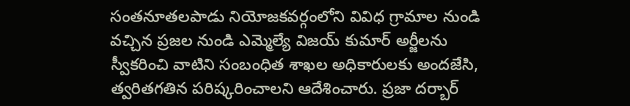సంతనూతలపాడు నియోజకవర్గంలోని వివిధ గ్రామాల నుండి వచ్చిన ప్రజల నుండి ఎమ్మెల్యే విజయ్ కుమార్ అర్జీలను స్వీకరించి వాటిని సంబంధిత శాఖల అధికారులకు అందజేసి, త్వరితగతిన పరిష్కరించాలని ఆదేశించారు. ప్రజా దర్బార్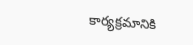కార్యక్రమానికి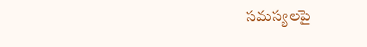సమస్యలపై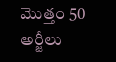మొత్తం 50 అర్జీలు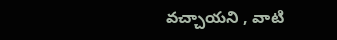వచ్చాయని , వాటి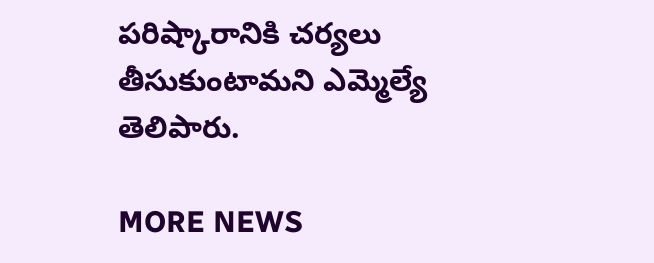పరిష్కారానికి చర్యలు తీసుకుంటామని ఎమ్మెల్యే తెలిపారు.

MORE NEWS